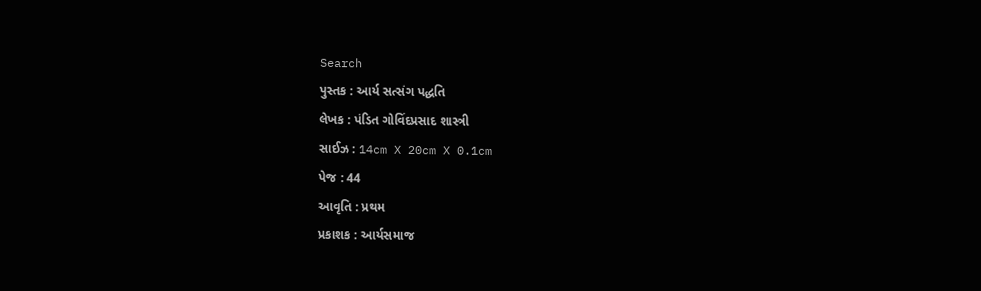Search
પુસ્તક : આર્ય સત્સંગ પદ્ધતિ
લેખક : પંડિત ગોવિંદપ્રસાદ શાસ્ત્રી
સાઈઝ : 14cm X 20cm X 0.1cm
પેજ : 44
આવૃતિ : પ્રથમ
પ્રકાશક : આર્યસમાજ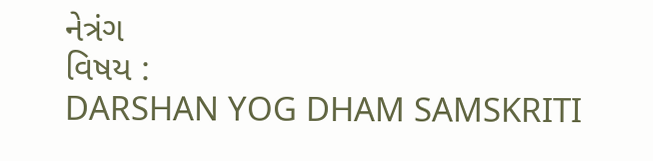નેત્રંગ
વિષય :
DARSHAN YOG DHAM SAMSKRITI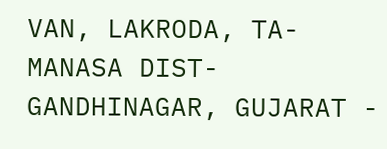VAN, LAKRODA, TA- MANASA DIST- GANDHINAGAR, GUJARAT -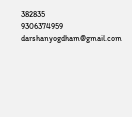382835
9306374959
darshanyogdham@gmail.com